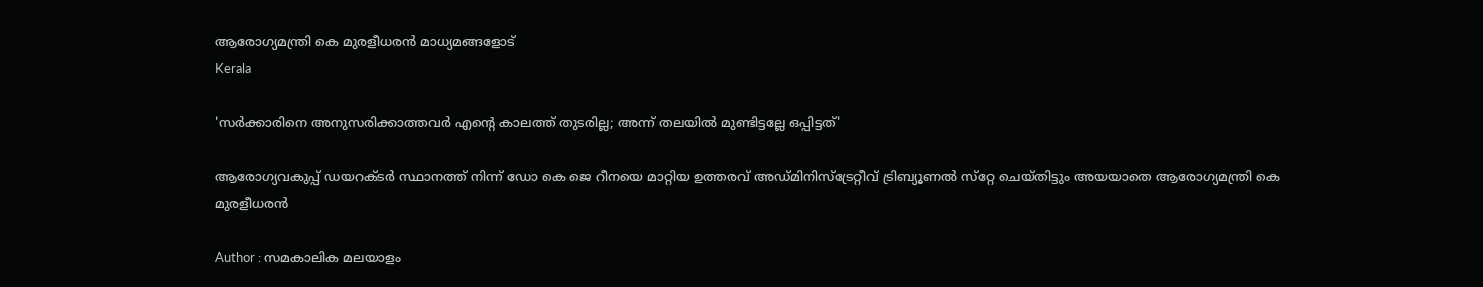ആരോഗ്യമന്ത്രി കെ മുരളീധരന്‍ മാധ്യമങ്ങളോട്
Kerala

'സര്‍ക്കാരിനെ അനുസരിക്കാത്തവര്‍ എന്റെ കാലത്ത് തുടരില്ല; അന്ന് തലയില്‍ മുണ്ടിട്ടല്ലേ ഒപ്പിട്ടത്'

ആരോഗ്യവകുപ്പ് ഡയറക്ടര്‍ സ്ഥാനത്ത് നിന്ന് ഡോ കെ ജെ റീനയെ മാറ്റിയ ഉത്തരവ് അഡ്മിനിസ്‌ട്രേറ്റീവ് ട്രിബ്യൂണല്‍ സ്‌റ്റേ ചെയ്തിട്ടും അയയാതെ ആരോഗ്യമന്ത്രി കെ മുരളീധരന്‍

Author : സമകാലിക മലയാളം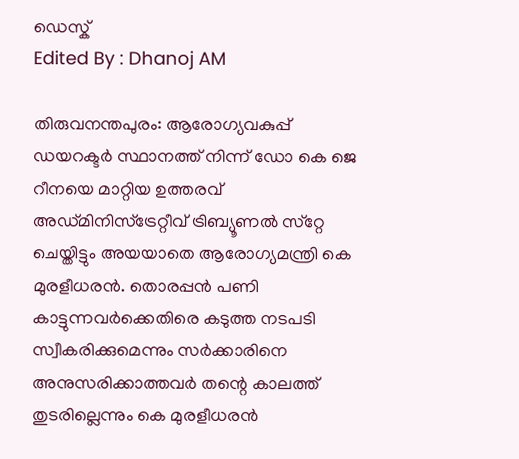ഡെസ്ക്
Edited By : Dhanoj AM

തിരുവനന്തപുരം: ആരോഗ്യവകുപ്പ് ഡയറക്ടര്‍ സ്ഥാനത്ത് നിന്ന് ഡോ കെ ജെ റീനയെ മാറ്റിയ ഉത്തരവ് അഡ്മിനിസ്‌ട്രേറ്റീവ് ട്രിബ്യൂണല്‍ സ്‌റ്റേ ചെയ്തിട്ടും അയയാതെ ആരോഗ്യമന്ത്രി കെ മുരളീധരന്‍. തൊരപ്പന്‍ പണി കാട്ടുന്നവര്‍ക്കെതിരെ കടുത്ത നടപടി സ്വീകരിക്കുമെന്നും സര്‍ക്കാരിനെ അനുസരിക്കാത്തവര്‍ തന്റെ കാലത്ത് തുടരില്ലെന്നും കെ മുരളീധരന്‍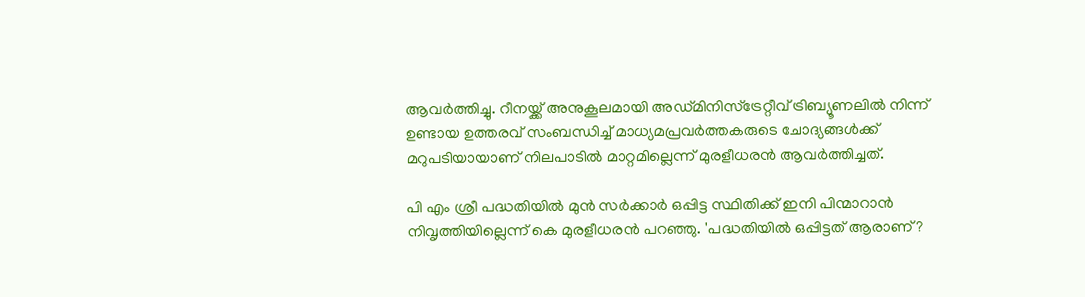ആവര്‍ത്തിച്ചു. റീനയ്ക്ക് അനുകൂലമായി അഡ്മിനിസ്‌ട്രേറ്റീവ് ട്രിബ്യൂണലില്‍ നിന്ന് ഉണ്ടായ ഉത്തരവ് സംബന്ധിച്ച് മാധ്യമപ്രവര്‍ത്തകരുടെ ചോദ്യങ്ങള്‍ക്ക് മറുപടിയായാണ് നിലപാടില്‍ മാറ്റമില്ലെന്ന് മുരളീധരന്‍ ആവര്‍ത്തിച്ചത്.

പി എം ശ്രീ പദ്ധതിയില്‍ മുന്‍ സര്‍ക്കാര്‍ ഒപ്പിട്ട സ്ഥിതിക്ക് ഇനി പിന്മാറാന്‍ നിവൃത്തിയില്ലെന്ന് കെ മുരളീധരന്‍ പറഞ്ഞു. 'പദ്ധതിയില്‍ ഒപ്പിട്ടത് ആരാണ്?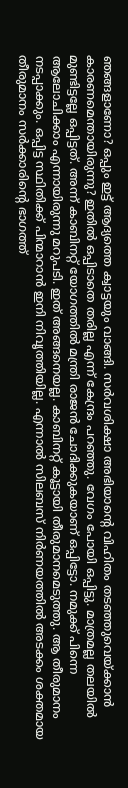ഞങ്ങളാണോ? ഒപ്പും ഇട്ട് ആദ്യത്തെ ക്വാട്ടയും വാങ്ങി. സര്‍വശിക്ഷാ അഭിയാന്റെ വിഹിതം തടഞ്ഞുവെയ്ക്കാന്‍ കാരണമെന്തായിരുന്നു? ഇതില്‍ ഒപ്പിടാതെ തരില്ല എന്ന് കേന്ദ്രം പറഞ്ഞു. വേഗം പോയി ഒപ്പിട്ടു. മാത്രമല്ല തലയില്‍ മുണ്ടിട്ടല്ലേ ഒപ്പിട്ടത്. അന്ന് കാബിനറ്റ് യോഗത്തില്‍ മന്ത്രി രാജന്‍ ചോദിക്കുകയാണ് ഒപ്പിട്ടോ. നമുക്ക് പിന്നെ ആലോചിക്കാം എന്നായിരുന്നു മറുപടി. ഇത് അങ്ങനെയല്ല. കാബിനറ്റ് കൂട്ടായി തീരുമാനമെടുത്തു. ആ തീരുമാനം നടപ്പാക്കും. ഒപ്പിട്ട സ്ഥിതിക്ക് പിന്മാറാന്‍ ഇനി നിവൃത്തിയില്ല. എന്നാല്‍ സിലബസ് നിര്‍ണയത്തില്‍ അടക്കം ശക്തമായ തീരുമാനം സര്‍ക്കാരിന്റെ ഭാഗത്ത്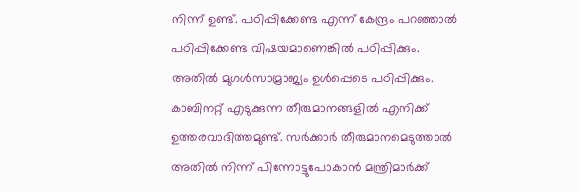നിന്ന് ഉണ്ട്. പഠിപ്പിക്കേണ്ട എന്ന് കേന്ദ്രം പറഞ്ഞാല്‍ പഠിപ്പിക്കേണ്ട വിഷയമാണെങ്കില്‍ പഠിപ്പിക്കും. അതില്‍ മുഗള്‍സാമ്രാജ്യം ഉള്‍പ്പെടെ പഠിപ്പിക്കും. കാബിനറ്റ് എടുക്കുന്ന തീരുമാനങ്ങളില്‍ എനിക്ക് ഉത്തരവാദിത്തമുണ്ട്. സര്‍ക്കാര്‍ തീരുമാനമെടുത്താല്‍ അതില്‍ നിന്ന് പിന്നോട്ടുപോകാന്‍ മന്ത്രിമാര്‍ക്ക്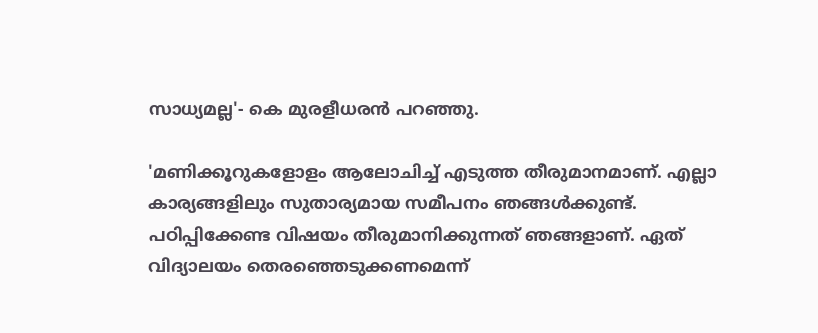സാധ്യമല്ല'- കെ മുരളീധരന്‍ പറഞ്ഞു.

'മണിക്കൂറുകളോളം ആലോചിച്ച് എടുത്ത തീരുമാനമാണ്. എല്ലാ കാര്യങ്ങളിലും സുതാര്യമായ സമീപനം ഞങ്ങള്‍ക്കുണ്ട്. പഠിപ്പിക്കേണ്ട വിഷയം തീരുമാനിക്കുന്നത് ഞങ്ങളാണ്. ഏത് വിദ്യാലയം തെരഞ്ഞെടുക്കണമെന്ന്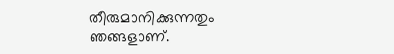തീരുമാനിക്കുന്നതും ഞങ്ങളാണ്.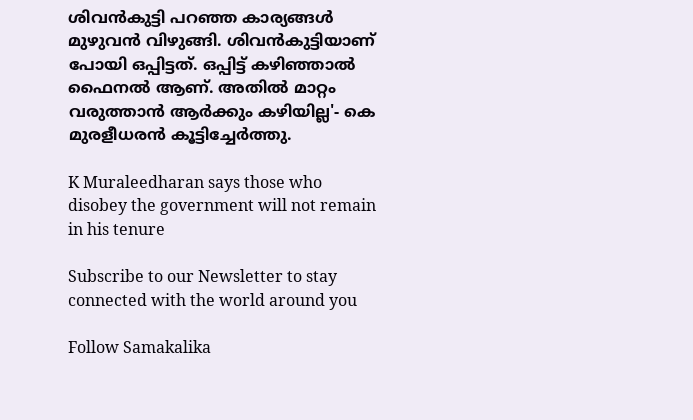ശിവന്‍കുട്ടി പറഞ്ഞ കാര്യങ്ങള്‍ മുഴുവന്‍ വിഴുങ്ങി. ശിവന്‍കുട്ടിയാണ് പോയി ഒപ്പിട്ടത്. ഒപ്പിട്ട് കഴിഞ്ഞാല്‍ ഫൈനല്‍ ആണ്. അതില്‍ മാറ്റം വരുത്താന്‍ ആര്‍ക്കും കഴിയില്ല'- കെ മുരളീധരന്‍ കൂട്ടിച്ചേര്‍ത്തു.

K Muraleedharan says those who disobey the government will not remain in his tenure

Subscribe to our Newsletter to stay connected with the world around you

Follow Samakalika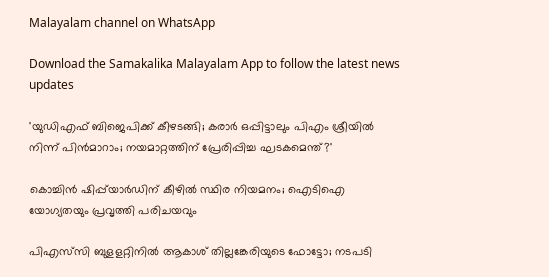Malayalam channel on WhatsApp

Download the Samakalika Malayalam App to follow the latest news updates

'യുഡിഎഫ് ബിജെപിക്ക് കീഴടങ്ങി; കരാര്‍ ഒപ്പിട്ടാലും പിഎം ശ്രീയില്‍ നിന്ന് പിന്‍മാറാം; നയമാറ്റത്തിന് പ്രേരിപ്പിച്ച ഘടകമെന്ത്?'

കൊച്ചിൻ ഷിപ്പ്‌യാർഡിന് കീഴിൽ സ്ഥിര നിയമനം; ഐടിഐ യോഗ്യതയും പ്രവൃത്തി പരിചയവും

പിഎസ്‌സി ബുളളറ്റിനിൽ ആകാശ് തില്ലങ്കേരിയുടെ ഫോട്ടോ; നടപടി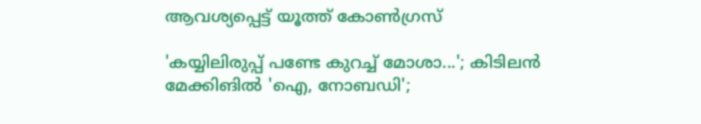ആവശ്യപ്പെട്ട് യൂത്ത് കോൺഗ്രസ്

'കയ്യിലിരുപ്പ് പണ്ടേ കുറച്ച് മോശാ...'; കിടിലന്‍ മേക്കിങില്‍ 'ഐ, നോബഡി';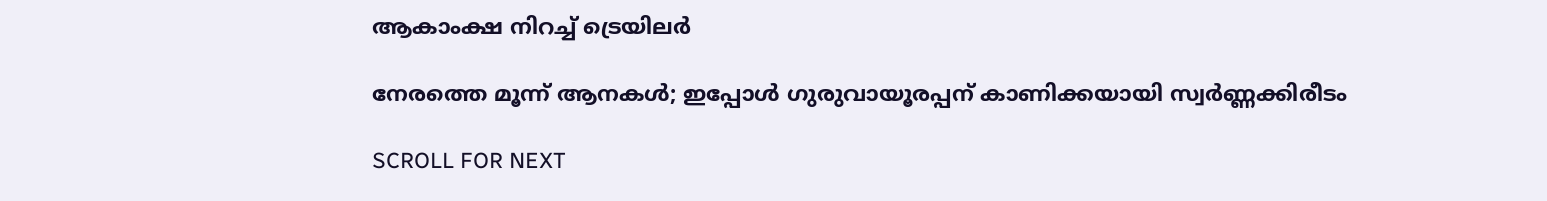ആകാംക്ഷ നിറച്ച് ട്രെയിലര്‍

നേരത്തെ മൂന്ന് ആനകള്‍; ഇപ്പോള്‍ ഗുരുവായൂരപ്പന് കാണിക്കയായി സ്വര്‍ണ്ണക്കിരീടം

SCROLL FOR NEXT